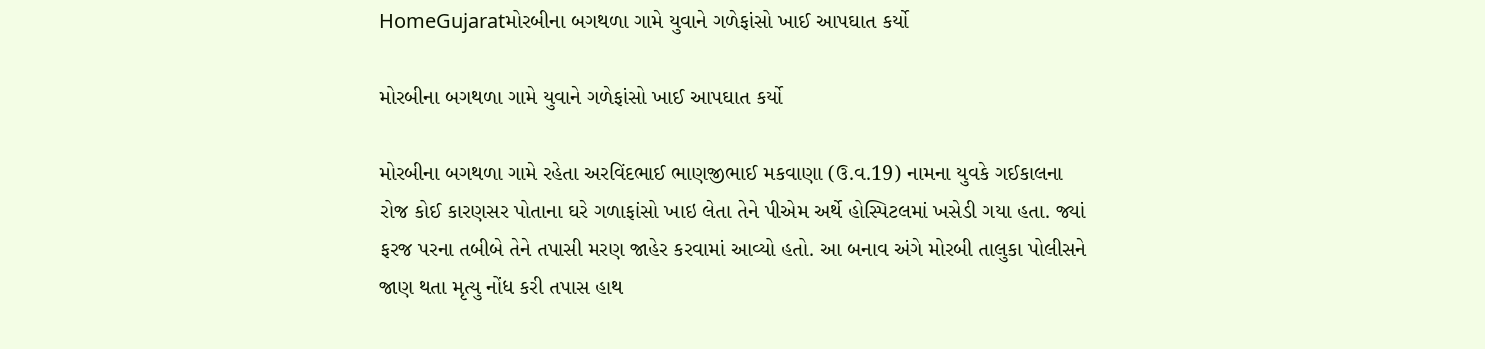HomeGujaratમોરબીના બગથળા ગામે યુવાને ગળેફાંસો ખાઈ આપઘાત કર્યો

મોરબીના બગથળા ગામે યુવાને ગળેફાંસો ખાઈ આપઘાત કર્યો

મોરબીના બગથળા ગામે રહેતા અરવિંદભાઈ ભાણજીભાઈ મકવાણા (ઉ.વ.19) નામના યુવકે ગઈકાલના રોજ કોઈ કારણસર પોતાના ઘરે ગળાફાંસો ખાઇ લેતા તેને પીએમ અર્થે હોસ્પિટલમાં ખસેડી ગયા હતા. જ્યાં ફરજ પરના તબીબે તેને તપાસી મરણ જાહેર કરવામાં આવ્યો હતો. આ બનાવ અંગે મોરબી તાલુકા પોલીસને જાણ થતા મૃત્યુ નોંધ કરી તપાસ હાથ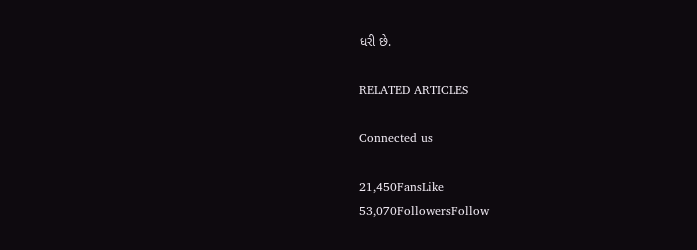ધરી છે.

RELATED ARTICLES

Connected us

21,450FansLike
53,070FollowersFollow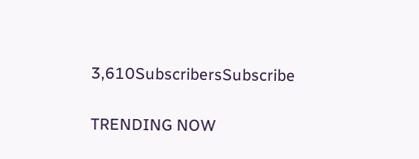3,610SubscribersSubscribe

TRENDING NOW